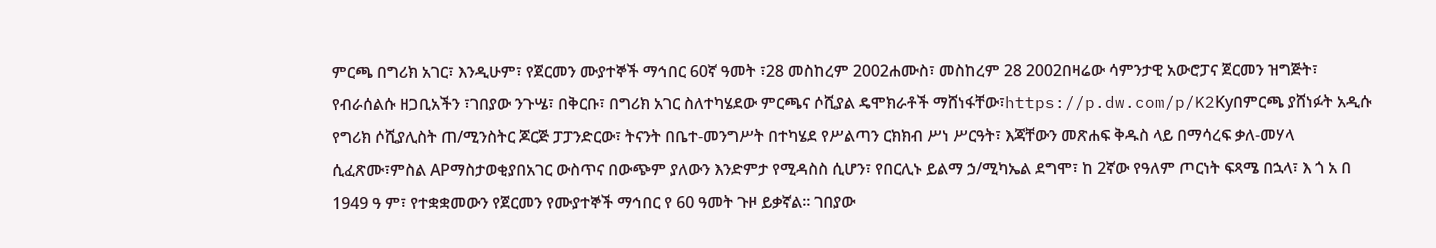ምርጫ በግሪክ አገር፣ እንዲሁም፣ የጀርመን ሙያተኞች ማኅበር 60ኛ ዓመት ፣28 መስከረም 2002ሐሙስ፣ መስከረም 28 2002በዛሬው ሳምንታዊ አውሮፓና ጀርመን ዝግጅት፣ የብራሰልሱ ዘጋቢአችን ፣ገበያው ንጉሤ፣ በቅርቡ፣ በግሪክ አገር ስለተካሄደው ምርጫና ሶሺያል ዴሞክራቶች ማሸነፋቸው፣https://p.dw.com/p/K2Kyበምርጫ ያሸነፉት አዲሱ የግሪክ ሶሺያሊስት ጠ/ሚንስትር ጆርጅ ፓፓንድርው፣ ትናንት በቤተ-መንግሥት በተካሄደ የሥልጣን ርክክብ ሥነ ሥርዓት፣ እጃቸውን መጽሐፍ ቅዱስ ላይ በማሳረፍ ቃለ-መሃላ ሲፈጽሙ፣ምስል APማስታወቂያበአገር ውስጥና በውጭም ያለውን እንድምታ የሚዳስስ ሲሆን፣ የበርሊኑ ይልማ ኃ/ሚካኤል ደግሞ፣ ከ 2ኛው የዓለም ጦርነት ፍጻሜ በኋላ፣ እ ጎ አ በ 1949 ዓ ም፣ የተቋቋመውን የጀርመን የሙያተኞች ማኅበር የ 60 ዓመት ጉዞ ይቃኛል። ገበያው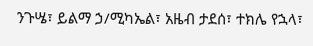ንጉሤ፣ ይልማ ኃ/ሚካኤል፣ አዜብ ታደሰ፣ ተክሌ የኋላ፣